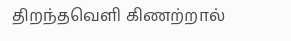திறந்தவெளி கிணற்றால்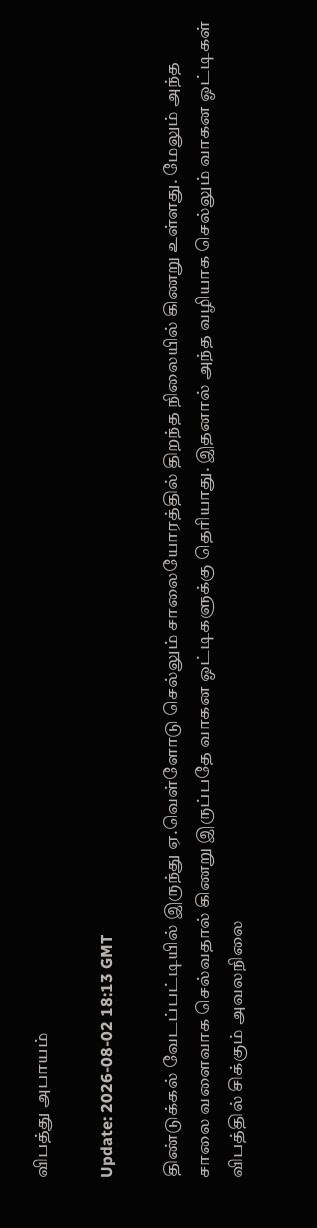விபத்து அபாயம்

Update: 2026-08-02 18:13 GMT

திண்டுக்கல் வேடப்பட்டியில் இருந்து ஏ.வெள்ளோடு செல்லும் சாலையோரத்தில் திறந்த நிலையில் கிணறு உள்ளது. மேலும் அந்த சாலை வளைவாக செல்வதால் கிணறு இருப்பதே வாகன ஓட்டிகளுக்கு தெரியாது. இதனால் அந்த வழியாக செல்லும் வாகன ஓட்டிகள் விபத்தில் சிக்கும் அவலநிலை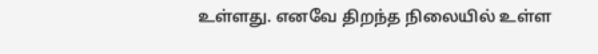உள்ளது. எனவே திறந்த நிலையில் உள்ள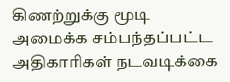கிணற்றுக்கு மூடி அமைக்க சம்பந்தப்பட்ட அதிகாரிகள் நடவடிக்கை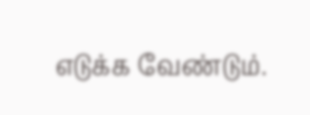எடுக்க வேண்டும்.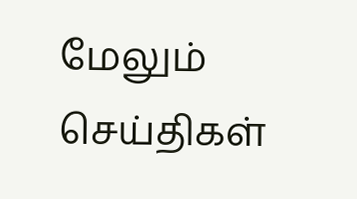மேலும் செய்திகள்